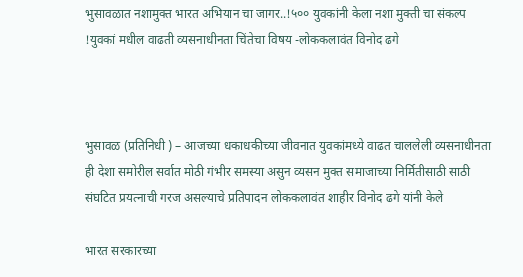भुसावळात नशामुक्त भारत अभियान चा जागर..!५०० युवकांनी केला नशा मुक्ती चा संकल्प !युवकां मधील वाढती व्यसनाधीनता चिंतेचा विषय -लोककलावंत विनोद ढगे



भुसावळ (प्रतिनिधी ) – आजच्या धकाधकीच्या जीवनात युवकांमध्ये वाढत चाललेली व्यसनाधीनता ही देशा समोरील सर्वात मोठी गंभीर समस्या असुन व्यसन मुक्त समाजाच्या निर्मितीसाठी साठी संघटित प्रयत्नाची गरज असल्याचे प्रतिपादन लोककलावंत शाहीर विनोद ढगे यांनी केले

भारत सरकारच्या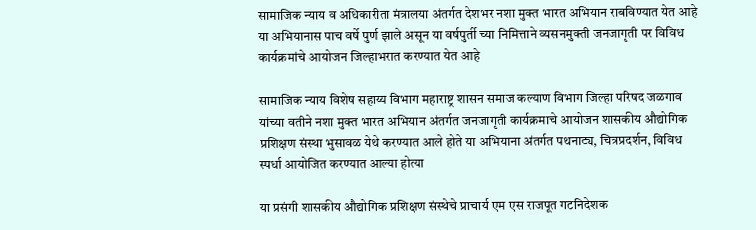सामाजिक न्याय व अधिकारीता मंत्रालया अंतर्गत देशभर नशा मुक्त भारत अभियान राबविण्यात येत आहे या अभियानास पाच वर्षे पुर्ण झाले असून या वर्षपुर्ती च्या निमित्ताने व्यसनमुक्ती जनजागृती पर विविध कार्यक्रमांचे आयोजन जिल्हाभरात करण्यात येत आहे

सामाजिक न्याय विशेष सहाय्य विभाग महाराष्ट्र शासन समाज कल्याण विभाग जिल्हा परिषद जळगाव यांच्या वतीने नशा मुक्त भारत अभियान अंतर्गत जनजागृती कार्यक्रमाचे आयोजन शासकीय औद्योगिक प्रशिक्षण संस्था भुसावळ येथे करण्यात आले होते या अभियाना अंतर्गत पथनाट्य, चित्रप्रदर्शन, विविध स्पर्धा आयोजित करण्यात आल्या होत्या

या प्रसंगी शासकीय औद्योगिक प्रशिक्षण संस्थेचे प्राचार्य एम एस राजपूत गटनिदेशक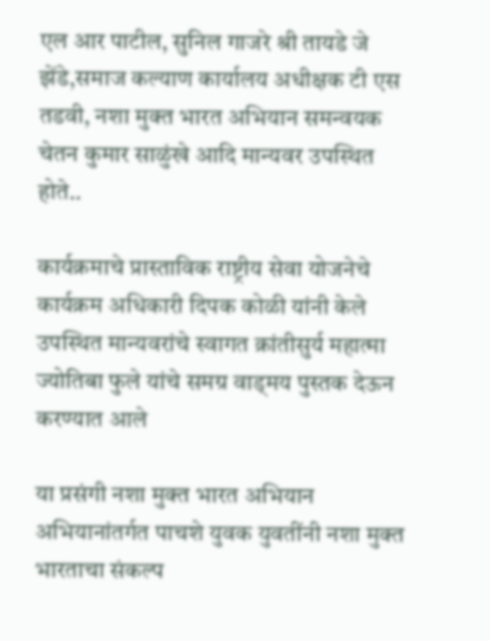एल आर पाटील, सुनिल गाजरे श्री तायडे जे झेंडे,समाज कल्याण कार्यालय अधीक्षक टी एस तडवी, नशा मुक्त भारत अभियान समन्वयक चेतन कुमार साळुंखे आदि मान्यवर उपस्थित होते..

कार्यक्रमाचे प्रास्ताविक राष्ट्रीय सेवा योजनेचे कार्यक्रम अधिकारी दिपक कोळी यांनी केले उपस्थित मान्यवरांचे स्वागत क्रांतीसुर्य महात्मा ज्योतिबा फुले यांचे समग्र वाड्मय पुस्तक देऊन करण्यात आले

या प्रसंगी नशा मुक्त भारत अभियान अभियानांतर्गत पाचशे युवक युवतींनी नशा मुक्त भारताचा संकल्प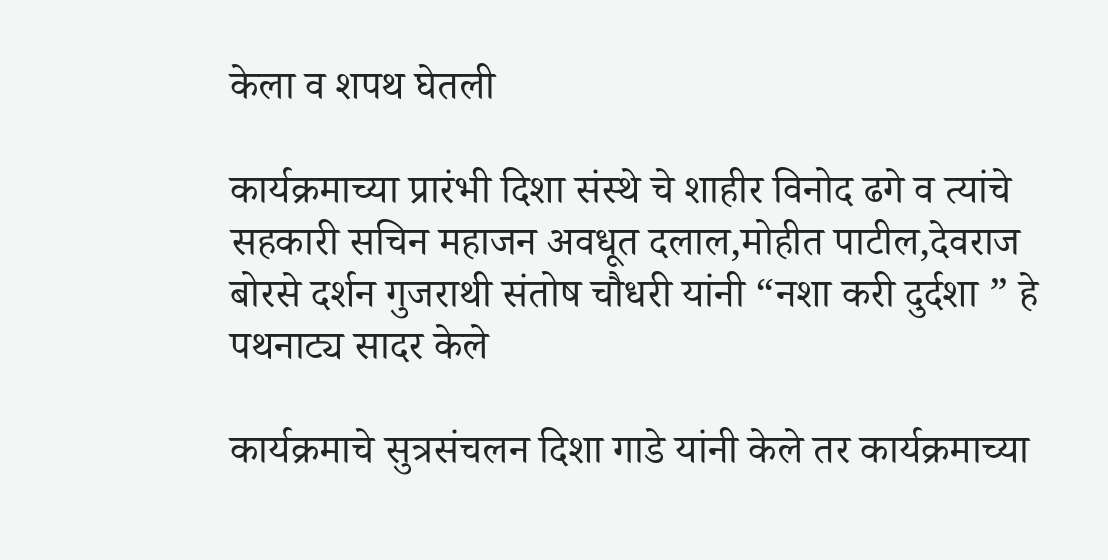केला व शपथ घेतली

कार्यक्रमाच्या प्रारंभी दिशा संस्थे चे शाहीर विनोद ढगे व त्यांचे सहकारी सचिन महाजन अवधूत दलाल,मोहीत पाटील,देवराज बोरसे दर्शन गुजराथी संतोष चौधरी यांनी “नशा करी दुर्दशा ” हे पथनाट्य सादर केले

कार्यक्रमाचे सुत्रसंचलन दिशा गाडे यांनी केले तर कार्यक्रमाच्या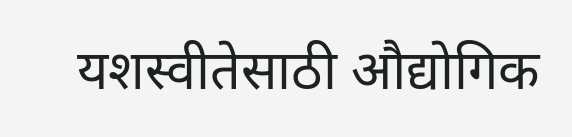यशस्वीतेसाठी औद्योगिक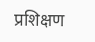प्रशिक्षण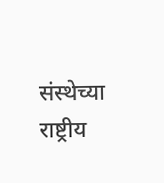संस्थेच्या राष्ट्रीय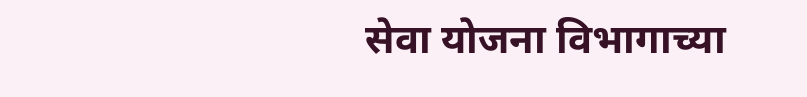सेवा योजना विभागाच्या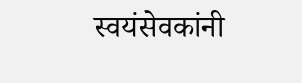स्वयंसेवकांनी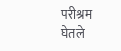परीश्रम घेतले